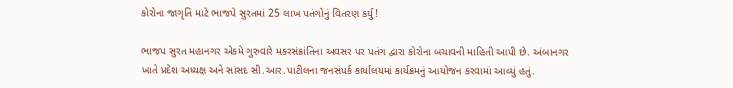કોરોના જાગૃતિ માટે ભાજપે સુરતમાં 25 લાખ પતંગોનું વિતરણ કર્યુ!

ભાજપ સુરત મહાનગર એકમે ગુરુવારે મકરસંક્રાંતિના અવસર પર પતંગ દ્વારા કોરોના બચાવની માહિતી આપી છે. અંબાનગર ખાતે પ્રદેશ અધ્યક્ષ અને સાંસદ સી.આર.પાટીલના જનસંપર્ક કાર્યાલયમાં કાર્યક્રમનું આયોજન કરવામાં આવ્યું હતું.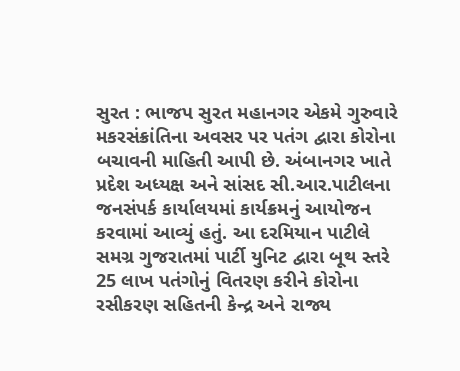સુરત : ભાજપ સુરત મહાનગર એકમે ગુરુવારે મકરસંક્રાંતિના અવસર પર પતંગ દ્વારા કોરોના બચાવની માહિતી આપી છે. અંબાનગર ખાતે પ્રદેશ અધ્યક્ષ અને સાંસદ સી.આર.પાટીલના જનસંપર્ક કાર્યાલયમાં કાર્યક્રમનું આયોજન કરવામાં આવ્યું હતું. આ દરમિયાન પાટીલે સમગ્ર ગુજરાતમાં પાર્ટી યુનિટ દ્વારા બૂથ સ્તરે 25 લાખ પતંગોનું વિતરણ કરીને કોરોના રસીકરણ સહિતની કેન્દ્ર અને રાજ્ય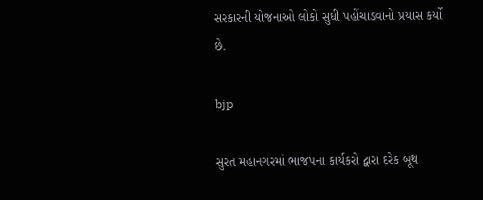સરકારની યોજનાઓ લોકો સુધી પહોંચાડવાનો પ્રયાસ કર્યો છે.

bjp

સુરત મહાનગરમાં ભાજપના કાર્યકરો દ્વારા દરેક બૂથ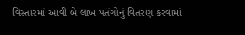વિસ્તારમાં આવી બે લાખ પતંગોનું વિતરણ કરવામાં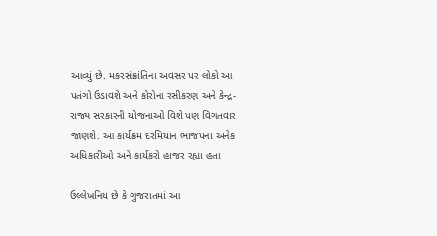આવ્યું છે. મકરસંક્રાંતિના અવસર પર લોકો આ પતંગો ઉડાવશે અને કોરોના રસીકરણ અને કેન્દ્ર-રાજ્ય સરકારની યોજનાઓ વિશે પણ વિગતવાર જાણશે. આ કાર્યક્રમ દરમિયાન ભાજપના અનેક અધિકારીઓ અને કાર્યકરો હાજર રહ્યા હતા

ઉલ્લેખનિય છે કે ગુજરાતમાં આ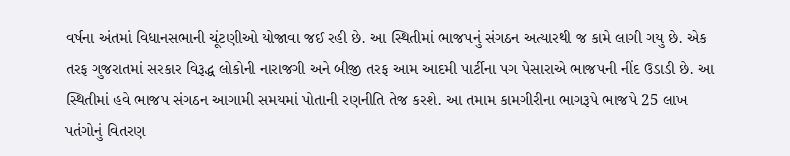વર્ષના અંતમાં વિધાનસભાની ચૂંટણીઓ યોજાવા જઈ રહી છે. આ સ્થિતીમાં ભાજપનું સંગઠન અત્યારથી જ કામે લાગી ગયુ છે. એક તરફ ગુજરાતમાં સરકાર વિરૂદ્ધ લોકોની નારાજગી અને બીજી તરફ આમ આદમી પાર્ટીના પગ પેસારાએ ભાજપની નીંદ ઉડાડી છે. આ સ્થિતીમાં હવે ભાજપ સંગઠન આગામી સમયમાં પોતાની રણનીતિ તેજ કરશે. આ તમામ કામગીરીના ભાગરૂપે ભાજપે 25 લાખ પતંગોનું વિતરણ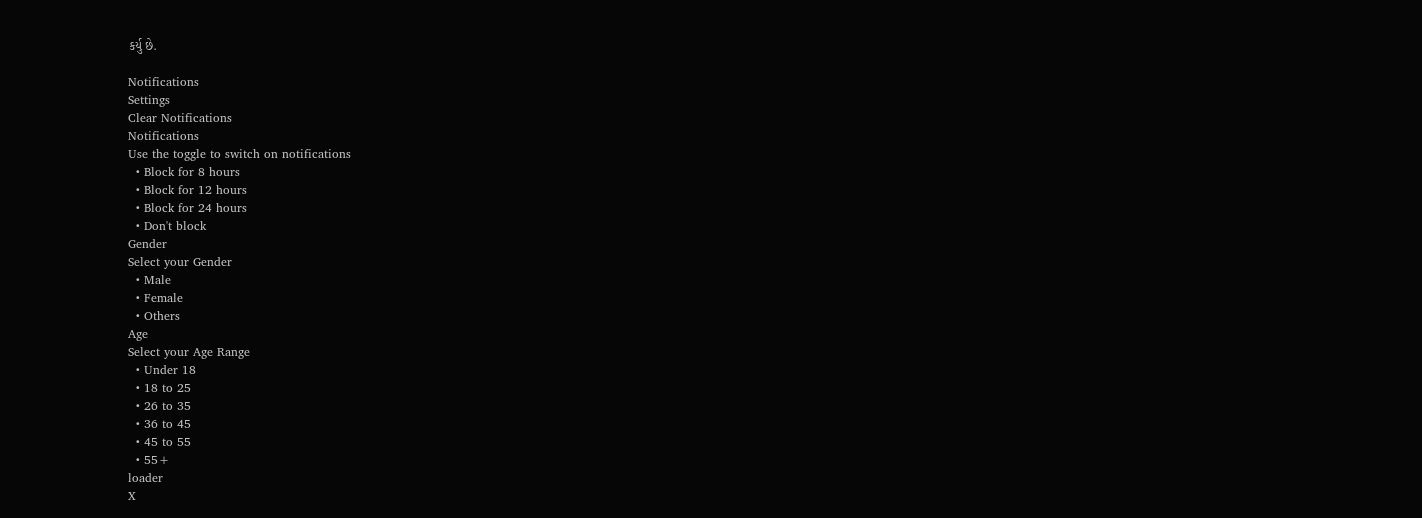કર્યુ છે.

Notifications
Settings
Clear Notifications
Notifications
Use the toggle to switch on notifications
  • Block for 8 hours
  • Block for 12 hours
  • Block for 24 hours
  • Don't block
Gender
Select your Gender
  • Male
  • Female
  • Others
Age
Select your Age Range
  • Under 18
  • 18 to 25
  • 26 to 35
  • 36 to 45
  • 45 to 55
  • 55+
loader
X